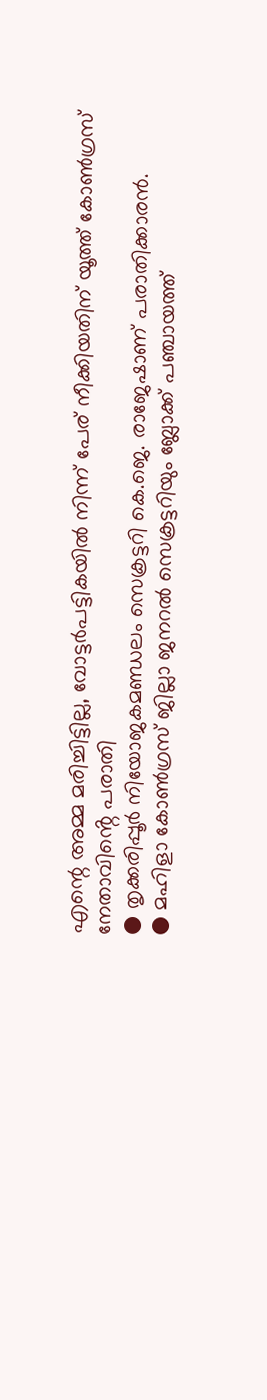എന്റെ അമ്മ മരിച്ചിട്ടില്ല, വോട്ടർപട്ടികയിൽ നിന്ന് പേര് നീക്കിയതിന് യൂത്ത് കോൺഗ്രസ് നേതാവിൻ്റെ പരാതി
● തൃക്കരിപ്പൂർ നിയോജകമണ്ഡലം സെക്രട്ടറി കെ.ജെ. രാജേഷാണ് പരാതിക്കാരൻ.
● മഹിളാ കോൺഗ്രസ് ജില്ലാ ജനറൽ സെക്രട്ടറിയും ബ്ലോക്ക് പഞ്ചായത്ത്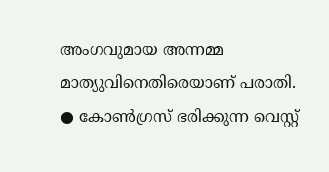അംഗവുമായ അന്നമ്മ മാത്യുവിനെതിരെയാണ് പരാതി.
● കോൺഗ്രസ് ഭരിക്കുന്ന വെസ്റ്റ്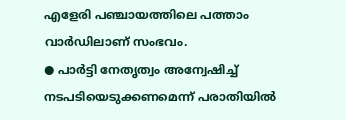എളേരി പഞ്ചായത്തിലെ പത്താം വാർഡിലാണ് സംഭവം.
● പാർട്ടി നേതൃത്വം അന്വേഷിച്ച് നടപടിയെടുക്കണമെന്ന് പരാതിയിൽ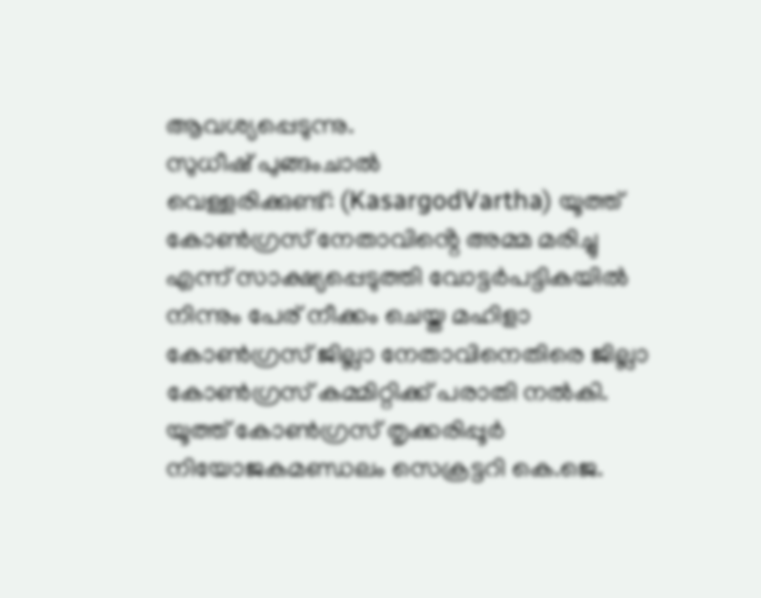ആവശ്യപ്പെടുന്നു.
സുധീഷ് പുങ്ങംചാൽ
വെള്ളരിക്കുണ്ട്: (KasargodVartha) യൂത്ത് കോൺഗ്രസ് നേതാവിൻ്റെ അമ്മ മരിച്ചു എന്ന് സാക്ഷ്യപ്പെടുത്തി വോട്ടർപട്ടികയിൽ നിന്നും പേര് നീക്കം ചെയ്ത മഹിളാ കോൺഗ്രസ് ജില്ലാ നേതാവിനെതിരെ ജില്ലാ കോൺഗ്രസ് കമ്മിറ്റിക്ക് പരാതി നൽകി. യൂത്ത് കോൺഗ്രസ് തൃക്കരിപ്പൂർ നിയോജകമണ്ഡലം സെക്രട്ടറി കെ.ജെ.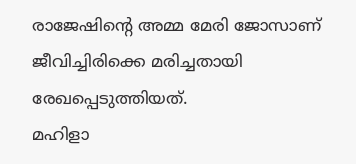രാജേഷിൻ്റെ അമ്മ മേരി ജോസാണ് ജീവിച്ചിരിക്കെ മരിച്ചതായി രേഖപ്പെടുത്തിയത്.
മഹിളാ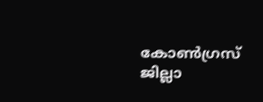കോൺഗ്രസ് ജില്ലാ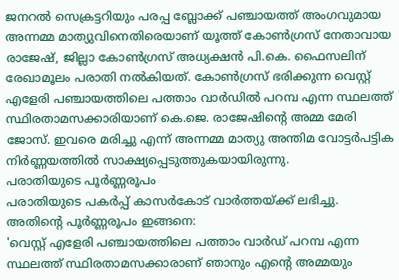ജനറൽ സെക്രട്ടറിയും പരപ്പ ബ്ലോക്ക് പഞ്ചായത്ത് അംഗവുമായ അന്നമ്മ മാത്യുവിനെതിരെയാണ് യൂത്ത് കോൺഗ്രസ് നേതാവായ രാജേഷ്, ജില്ലാ കോൺഗ്രസ് അധ്യക്ഷൻ പി.കെ. ഫൈസലിന് രേഖാമൂലം പരാതി നൽകിയത്. കോൺഗ്രസ് ഭരിക്കുന്ന വെസ്റ്റ് എളേരി പഞ്ചായത്തിലെ പത്താം വാർഡിൽ പറമ്പ എന്ന സ്ഥലത്ത് സ്ഥിരതാമസക്കാരിയാണ് കെ.ജെ. രാജേഷിൻ്റെ അമ്മ മേരി ജോസ്. ഇവരെ മരിച്ചു എന്ന് അന്നമ്മ മാത്യു അന്തിമ വോട്ടർപട്ടിക നിർണ്ണയത്തിൽ സാക്ഷ്യപ്പെടുത്തുകയായിരുന്നു.
പരാതിയുടെ പൂർണ്ണരൂപം
പരാതിയുടെ പകർപ്പ് കാസർകോട് വാർത്തയ്ക്ക് ലഭിച്ചു. അതിന്റെ പൂർണ്ണരൂപം ഇങ്ങനെ:
'വെസ്റ്റ് എളേരി പഞ്ചായത്തിലെ പത്താം വാർഡ് പറമ്പ എന്ന സ്ഥലത്ത് സ്ഥിരതാമസക്കാരാണ് ഞാനും എന്റെ അമ്മയും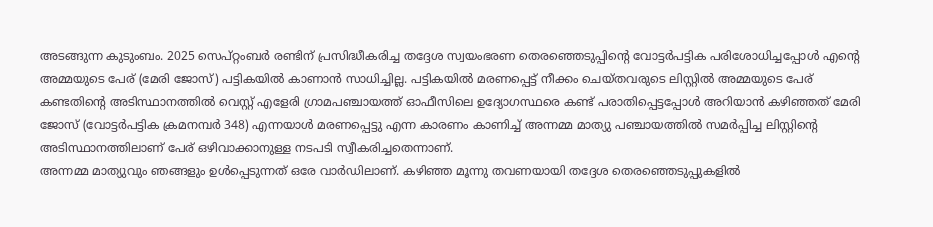അടങ്ങുന്ന കുടുംബം. 2025 സെപ്റ്റംബർ രണ്ടിന് പ്രസിദ്ധീകരിച്ച തദ്ദേശ സ്വയംഭരണ തെരഞ്ഞെടുപ്പിന്റെ വോട്ടർപട്ടിക പരിശോധിച്ചപ്പോൾ എന്റെ അമ്മയുടെ പേര് (മേരി ജോസ്) പട്ടികയിൽ കാണാൻ സാധിച്ചില്ല. പട്ടികയിൽ മരണപ്പെട്ട് നീക്കം ചെയ്തവരുടെ ലിസ്റ്റിൽ അമ്മയുടെ പേര് കണ്ടതിന്റെ അടിസ്ഥാനത്തിൽ വെസ്റ്റ് എളേരി ഗ്രാമപഞ്ചായത്ത് ഓഫീസിലെ ഉദ്യോഗസ്ഥരെ കണ്ട് പരാതിപ്പെട്ടപ്പോൾ അറിയാൻ കഴിഞ്ഞത് മേരി ജോസ് (വോട്ടർപട്ടിക ക്രമനമ്പർ 348) എന്നയാൾ മരണപ്പെട്ടു എന്ന കാരണം കാണിച്ച് അന്നമ്മ മാത്യു പഞ്ചായത്തിൽ സമർപ്പിച്ച ലിസ്റ്റിന്റെ അടിസ്ഥാനത്തിലാണ് പേര് ഒഴിവാക്കാനുള്ള നടപടി സ്വീകരിച്ചതെന്നാണ്.
അന്നമ്മ മാത്യുവും ഞങ്ങളും ഉൾപ്പെടുന്നത് ഒരേ വാർഡിലാണ്. കഴിഞ്ഞ മൂന്നു തവണയായി തദ്ദേശ തെരഞ്ഞെടുപ്പുകളിൽ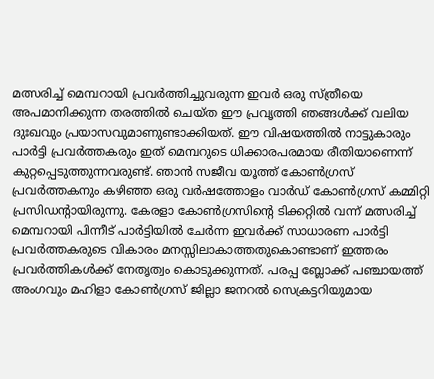മത്സരിച്ച് മെമ്പറായി പ്രവർത്തിച്ചുവരുന്ന ഇവർ ഒരു സ്ത്രീയെ അപമാനിക്കുന്ന തരത്തിൽ ചെയ്ത ഈ പ്രവൃത്തി ഞങ്ങൾക്ക് വലിയ ദുഃഖവും പ്രയാസവുമാണുണ്ടാക്കിയത്. ഈ വിഷയത്തിൽ നാട്ടുകാരും പാർട്ടി പ്രവർത്തകരും ഇത് മെമ്പറുടെ ധിക്കാരപരമായ രീതിയാണെന്ന് കുറ്റപ്പെടുത്തുന്നവരുണ്ട്. ഞാൻ സജീവ യൂത്ത് കോൺഗ്രസ് പ്രവർത്തകനും കഴിഞ്ഞ ഒരു വർഷത്തോളം വാർഡ് കോൺഗ്രസ് കമ്മിറ്റി പ്രസിഡൻ്റായിരുന്നു. കേരളാ കോൺഗ്രസിൻ്റെ ടിക്കറ്റിൽ വന്ന് മത്സരിച്ച് മെമ്പറായി പിന്നീട് പാർട്ടിയിൽ ചേർന്ന ഇവർക്ക് സാധാരണ പാർട്ടി പ്രവർത്തകരുടെ വികാരം മനസ്സിലാകാത്തതുകൊണ്ടാണ് ഇത്തരം പ്രവർത്തികൾക്ക് നേതൃത്വം കൊടുക്കുന്നത്. പരപ്പ ബ്ലോക്ക് പഞ്ചായത്ത് അംഗവും മഹിളാ കോൺഗ്രസ് ജില്ലാ ജനറൽ സെക്രട്ടറിയുമായ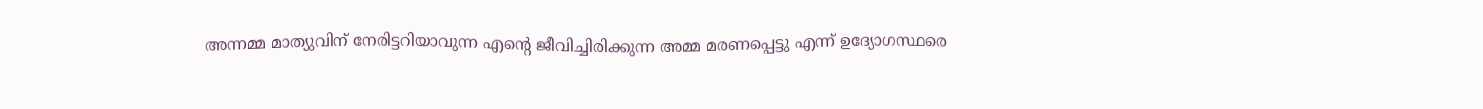അന്നമ്മ മാത്യുവിന് നേരിട്ടറിയാവുന്ന എന്റെ ജീവിച്ചിരിക്കുന്ന അമ്മ മരണപ്പെട്ടു എന്ന് ഉദ്യോഗസ്ഥരെ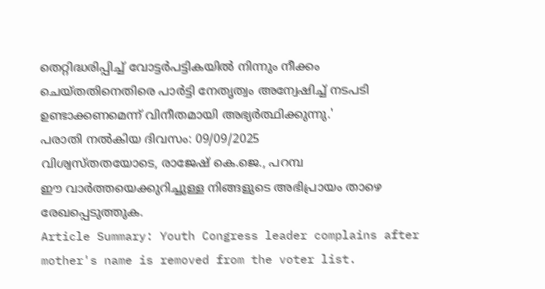തെറ്റിദ്ധരിപ്പിച്ച് വോട്ടർപട്ടികയിൽ നിന്നും നീക്കം ചെയ്തതിനെതിരെ പാർട്ടി നേതൃത്വം അന്വേഷിച്ച് നടപടി ഉണ്ടാക്കണമെന്ന് വിനീതമായി അഭ്യർത്ഥിക്കുന്നു.'
പരാതി നൽകിയ ദിവസം: 09/09/2025
വിശ്വസ്തതയോടെ, രാജേഷ് കെ.ജെ., പറമ്പ
ഈ വാർത്തയെക്കുറിച്ചുള്ള നിങ്ങളുടെ അഭിപ്രായം താഴെ രേഖപ്പെടുത്തുക.
Article Summary: Youth Congress leader complains after mother's name is removed from the voter list.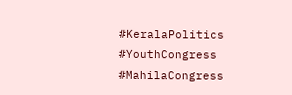#KeralaPolitics #YouthCongress #MahilaCongress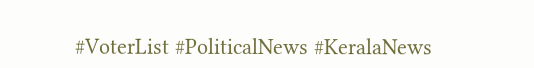#VoterList #PoliticalNews #KeralaNews